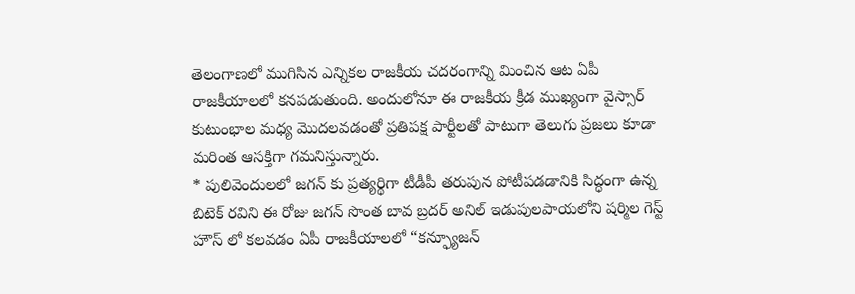తెలంగాణలో ముగిసిన ఎన్నికల రాజకీయ చదరంగాన్ని మించిన ఆట ఏపీ రాజకీయాలలో కనపడుతుంది. అందులోనూ ఈ రాజకీయ క్రీడ ముఖ్యంగా వైస్సార్ కుటుంభాల మధ్య మొదలవడంతో ప్రతిపక్ష పార్టీలతో పాటుగా తెలుగు ప్రజలు కూడా మరింత ఆసక్తిగా గమనిస్తున్నారు.
* పులివెందులలో జగన్ కు ప్రత్యర్థిగా టీడీపీ తరుపున పోటీపడడానికి సిద్ధంగా ఉన్న బిటెక్ రవిని ఈ రోజు జగన్ సొంత బావ బ్రదర్ అనిల్ ఇడుపులపాయలోని షర్మిల గెస్ట్ హౌస్ లో కలవడం ఏపీ రాజకీయాలలో “కన్ఫ్యూజన్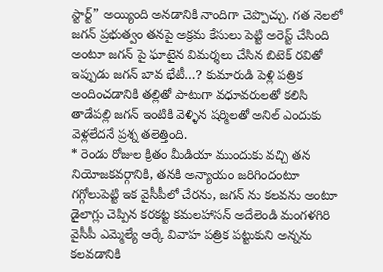స్టార్ట్” అయ్యింది అనడానికి నాందిగా చెప్పొచ్చు. గత నెలలో జగన్ ప్రభుత్వం తనపై అక్రమ కేసులు పెట్టి అరెస్ట్ చేసింది అంటూ జగన్ పై ఘాటైన విమర్శలు చేసిన బిటెక్ రవితో ఇప్పుడు జగన్ బావ భేటీ…? కుమారుడి పెళ్లి పత్రిక అందించడానికి తల్లితో పాటుగా వధూవరులతో కలిసి తాడేపల్లి జగన్ ఇంటికి వెళ్ళిన షర్మిలతో అనిల్ ఎందుకు వెళ్లలేదనే ప్రశ్న తలెత్తింది.
* రెండు రోజుల క్రితం మీడియా ముందుకు వచ్చి తన నియోజకవర్గానికి, తనకి అన్యాయం జరిగిందంటూ గగ్గోలుపెట్టి ఇక వైసీపీలో చేరను, జగన్ ను కలవను అంటూ డైలాగ్లు చెప్పిన కరకట్ట కమలహాసన్ అదేలెండి మంగళగిరి వైసీపీ ఎమ్మెల్యే ఆర్కే వివాహ పత్రిక పట్టుకుని అన్నను కలవడానికి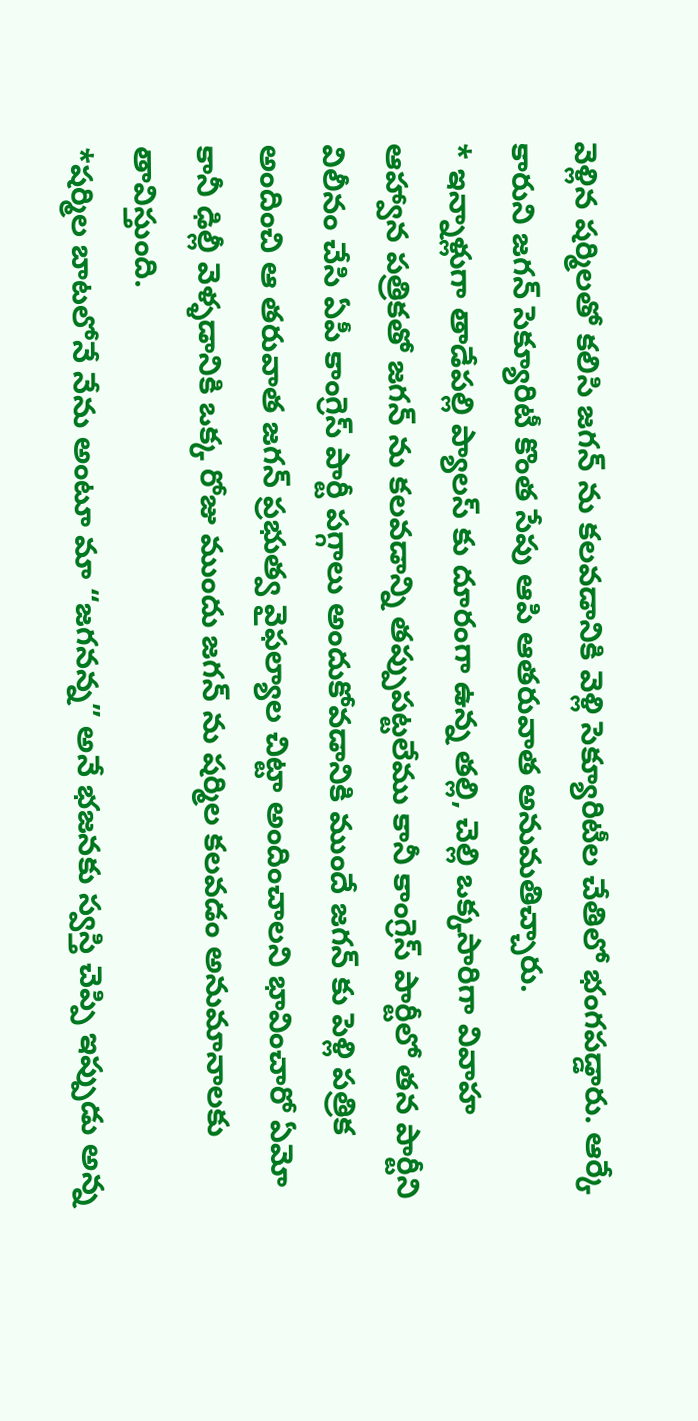వెళ్లిన షర్మిలతో కలిసి జగన్ ను కలవడానికి వెళ్లి సెక్యూరిటీల చేతిలో భంగపడ్డారు. ఆర్కే కారుని జగన్ సెక్యూరిటీ కొంత సేపు ఆపి ఆతరువాత అనుమతిచ్చారు.
* ఇన్నాళ్లుగా తాడేపల్లి ప్యాలస్ కు దూరంగా ఉన్న తల్లి, చెల్లి ఒక్కసారిగా వివాహ ఆహ్వాన పత్రికతో జగన్ ను కలవడాన్ని తప్పుపట్టలేము కానీ కాంగ్రెస్ పార్టీలో తన పార్టీని విలీనం చేసి ఏపీ కాంగ్రెస్ పార్టీ పగ్గాలు అందుకోవడానికి ముందే జగన్ కు పెళ్లి పత్రిక అందించి ఆ తరువాత జగన్ ప్రభుత్వ వైఫల్యాల చిట్టా అందించాలని భావించారో ఏమో కానీ ఢిల్లీ వెళ్ళడానికి ఒక్క రోజు ముందు జగన్ ను షర్మిల కలవడం అనుమానాలకు తావిస్తుంది.
*షర్మిల బాటలోనే నేను అంటూ మా “జగనన్న” అనే భజనకు స్వస్తి చెప్పి ఇప్పుడు అన్న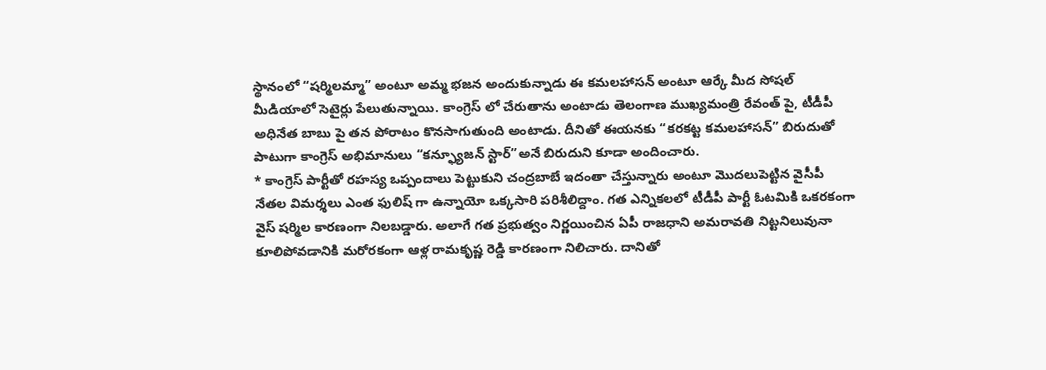స్థానంలో “షర్మిలమ్మా” అంటూ అమ్మ భజన అందుకున్నాడు ఈ కమలహాసన్ అంటూ ఆర్కే మీద సోషల్ మీడియాలో సెటైర్లు పేలుతున్నాయి. కాంగ్రెస్ లో చేరుతాను అంటాడు తెలంగాణ ముఖ్యమంత్రి రేవంత్ పై, టీడీపీ అధినేత బాబు పై తన పోరాటం కొనసాగుతుంది అంటాడు. దీనితో ఈయనకు “కరకట్ట కమలహాసన్” బిరుదుతో పాటుగా కాంగ్రెస్ అభిమానులు “కన్ఫ్యూజన్ స్టార్”అనే బిరుదుని కూడా అందించారు.
* కాంగ్రెస్ పార్టీతో రహస్య ఒప్పందాలు పెట్టుకుని చంద్రబాబే ఇదంతా చేస్తున్నారు అంటూ మొదలుపెట్టిన వైసీపీ నేతల విమర్శలు ఎంత ఫులిష్ గా ఉన్నాయో ఒక్కసారి పరిశీలిద్దాం. గత ఎన్నికలలో టీడీపీ పార్టీ ఓటమికి ఒకరకంగా వైస్ షర్మిల కారణంగా నిలబడ్డారు. అలాగే గత ప్రభుత్వం నిర్ణయించిన ఏపీ రాజధాని అమరావతి నిట్టనిలువునా కూలిపోవడానికి మరోరకంగా ఆళ్ల రామకృష్ణ రెడ్డి కారణంగా నిలిచారు. దానితో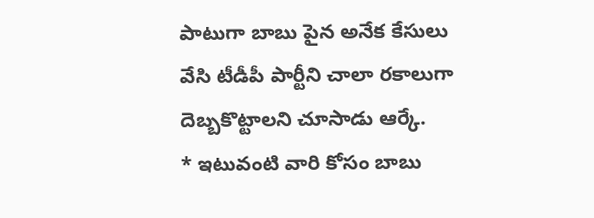పాటుగా బాబు పైన అనేక కేసులు వేసి టీడీపీ పార్టీని చాలా రకాలుగా దెబ్బకొట్టాలని చూసాడు ఆర్కే.
* ఇటువంటి వారి కోసం బాబు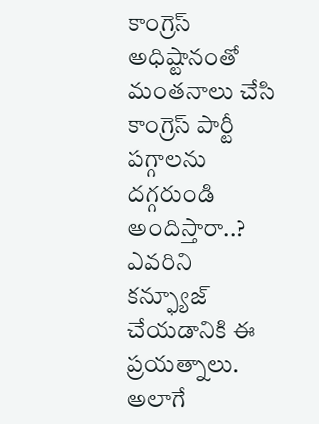కాంగ్రెస్ అధిష్టానంతో మంతనాలు చేసి కాంగ్రెస్ పార్టీ పగ్గాలను దగ్గరుండి అందిస్తారా..? ఎవరిని కన్ఫ్యూజ్ చేయడానికి ఈ ప్రయత్నాలు. అలాగే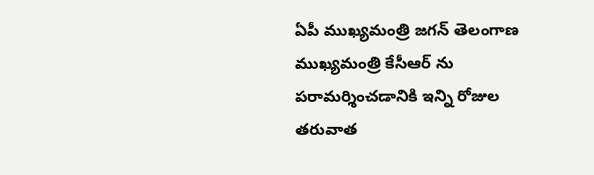ఏపీ ముఖ్యమంత్రి జగన్ తెలంగాణ ముఖ్యమంత్రి కేసీఆర్ ను పరామర్శించడానికి ఇన్ని రోజుల తరువాత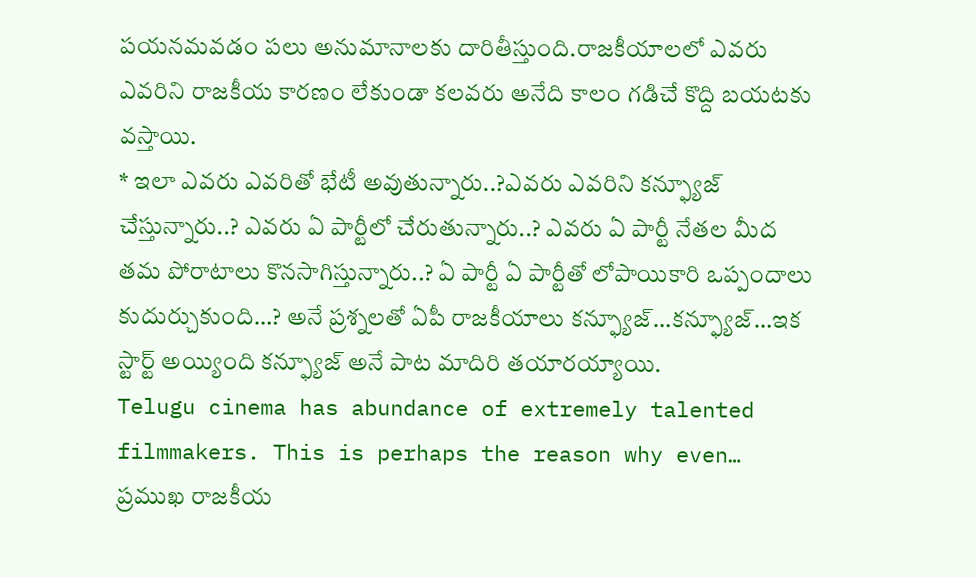పయనమవడం పలు అనుమానాలకు దారితీస్తుంది.రాజకీయాలలో ఎవరు ఎవరిని రాజకీయ కారణం లేకుండా కలవరు అనేది కాలం గడిచే కొద్ది బయటకు వస్తాయి.
* ఇలా ఎవరు ఎవరితో భేటీ అవుతున్నారు..?ఎవరు ఎవరిని కన్ఫ్యూజ్ చేస్తున్నారు..? ఎవరు ఏ పార్టీలో చేరుతున్నారు..? ఎవరు ఏ పార్టీ నేతల మీద తమ పోరాటాలు కొనసాగిస్తున్నారు..? ఏ పార్టీ ఏ పార్టీతో లోపాయికారి ఒప్పందాలు కుదుర్చుకుంది…? అనే ప్రశ్నలతో ఏపీ రాజకీయాలు కన్ఫ్యూజ్…కన్ఫ్యూజ్…ఇక స్టార్ట్ అయ్యింది కన్ఫ్యూజ్ అనే పాట మాదిరి తయారయ్యాయి.
Telugu cinema has abundance of extremely talented filmmakers. This is perhaps the reason why even…
ప్రముఖ రాజకీయ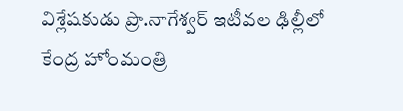విశ్లేషకుడు ప్రొ.నాగేశ్వర్ ఇటీవల ఢిల్లీలో కేంద్ర హోంమంత్రి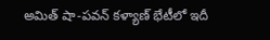అమిత్ షా-పవన్ కళ్యాణ్ భేటీలో ఇదీ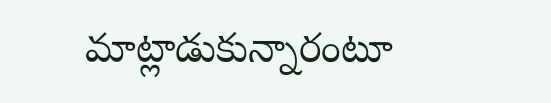మాట్లాడుకున్నారంటూ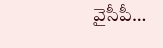వైసీపీ…